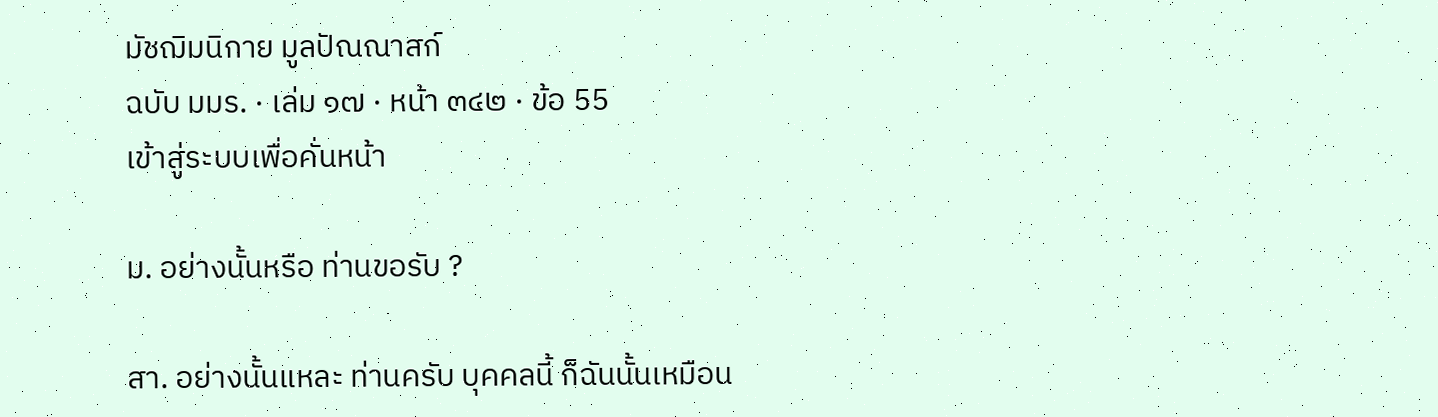มัชฌิมนิกาย มูลปัณณาสก์
ฉบับ มมร. · เล่ม ๑๗ · หน้า ๓๔๒ · ข้อ 55
เข้าสู่ระบบเพื่อคั่นหน้า

ม. อย่างนั้นหรือ ท่านขอรับ ?

สา. อย่างนั้นแหละ ท่านครับ บุคคลนี้ ก็ฉันนั้นเหมือน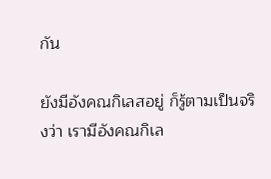กัน

ยังมีอังคณกิเลสอยู่ ก็รู้ตามเป็นจริงว่า เรามีอังคณกิเล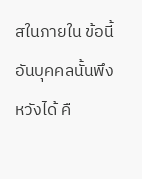สในภายใน ข้อนี้ อันบุคคลนั้นพึงหวังได้ คื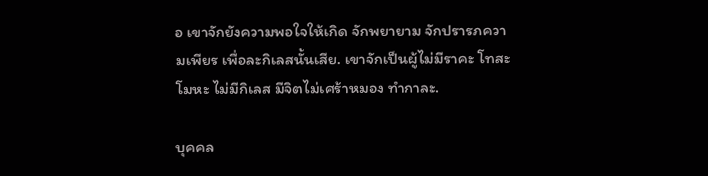อ เขาจักยังความพอใจให้เกิด จักพยายาม จักปรารภความเพียร เพื่อละกิเลสนั้นเสีย. เขาจักเป็นผู้ไม่มีราคะ โทสะ โมหะ ไม่มีกิเลส มีจิตไม่เศร้าหมอง ทำกาละ.

บุคคล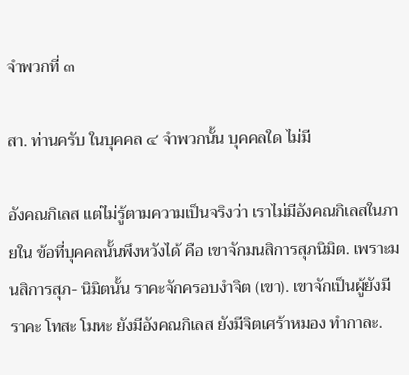จำพวกที่ ๓

สา. ท่านครับ ในบุคคล ๔ จำพวกนั้น บุคคลใด ไม่มี

อังคณกิเลส แต่ไม่รู้ตามความเป็นจริงว่า เราไม่มีอังคณกิเลสในภายใน ข้อที่บุคคลนั้นพึงหวังได้ คือ เขาจักมนสิการสุภนิมิต. เพราะมนสิการสุภ- นิมิตนั้น ราคะจักครอบงำจิต (เขา). เขาจักเป็นผู้ยังมีราคะ โทสะ โมหะ ยังมีอังคณกิเลส ยังมีจิตเศร้าหมอง ทำกาละ.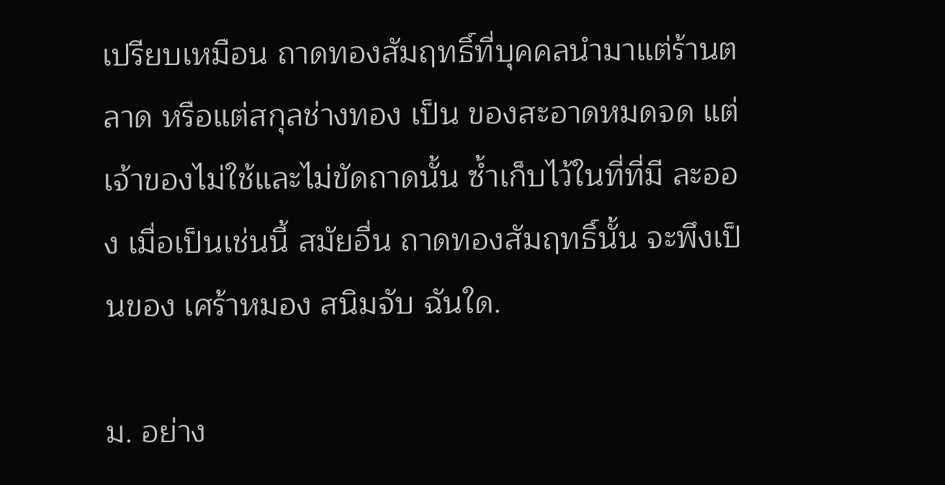เปรียบเหมือน ถาดทองสัมฤทธิ์ที่บุคคลนำมาแต่ร้านตลาด หรือแต่สกุลช่างทอง เป็น ของสะอาดหมดจด แต่เจ้าของไม่ใช้และไม่ขัดถาดนั้น ซ้ำเก็บไว้ในที่ที่มี ละออง เมื่อเป็นเช่นนี้ สมัยอื่น ถาดทองสัมฤทธิ์นั้น จะพึงเป็นของ เศร้าหมอง สนิมจับ ฉันใด.

ม. อย่าง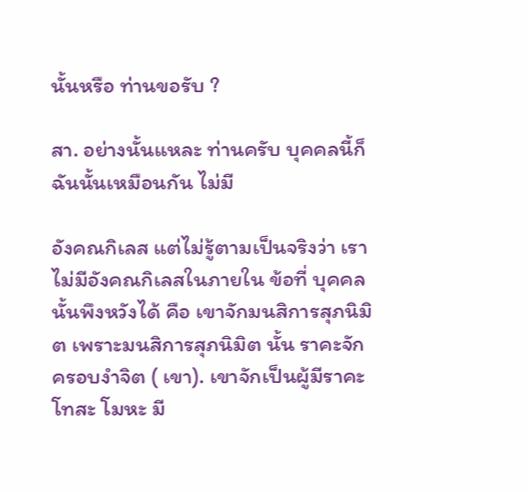นั้นหรือ ท่านขอรับ ?

สา. อย่างนั้นแหละ ท่านครับ บุคคลนี้ก็ฉันนั้นเหมือนกัน ไม่มี

อังคณกิเลส แต่ไม่รู้ตามเป็นจริงว่า เราไม่มีอังคณกิเลสในภายใน ข้อที่ บุคคลนั้นพึงหวังได้ คือ เขาจักมนสิการสุภนิมิต เพราะมนสิการสุภนิมิต นั้น ราคะจักครอบงำจิต ( เขา). เขาจักเป็นผู้มีราคะ โทสะ โมหะ มี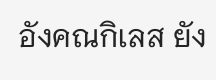อังคณกิเลส ยัง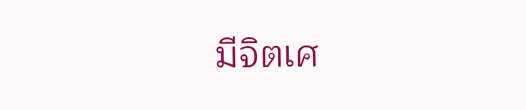มีจิตเศ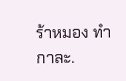ร้าหมอง ทำกาละ.